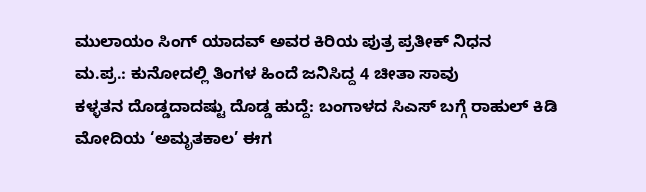ಮುಲಾಯಂ ಸಿಂಗ್ ಯಾದವ್ ಅವರ ಕಿರಿಯ ಪುತ್ರ ಪ್ರತೀಕ್ ನಿಧನ
ಮ.ಪ್ರ.: ಕುನೋದಲ್ಲಿ ತಿಂಗಳ ಹಿಂದೆ ಜನಿಸಿದ್ದ 4 ಚೀತಾ ಸಾವು
ಕಳ್ಳತನ ದೊಡ್ಡದಾದಷ್ಟು ದೊಡ್ಡ ಹುದ್ದೆ: ಬಂಗಾಳದ ಸಿಎಸ್ ಬಗ್ಗೆ ರಾಹುಲ್ ಕಿಡಿ
ಮೋದಿಯ ‘ಅಮೃತಕಾಲ’ ಈಗ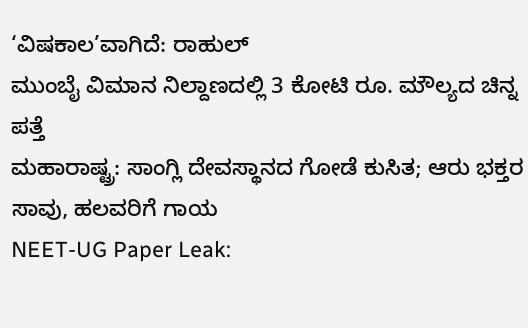‘ವಿಷಕಾಲ’ವಾಗಿದೆ: ರಾಹುಲ್
ಮುಂಬೈ ವಿಮಾನ ನಿಲ್ದಾಣದಲ್ಲಿ 3 ಕೋಟಿ ರೂ. ಮೌಲ್ಯದ ಚಿನ್ನ ಪತ್ತೆ
ಮಹಾರಾಷ್ಟ್ರ: ಸಾಂಗ್ಲಿ ದೇವಸ್ಥಾನದ ಗೋಡೆ ಕುಸಿತ; ಆರು ಭಕ್ತರ ಸಾವು, ಹಲವರಿಗೆ ಗಾಯ
NEET-UG Paper Leak: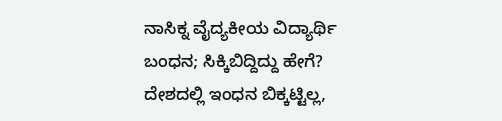ನಾಸಿಕ್ನ ವೈದ್ಯಕೀಯ ವಿದ್ಯಾರ್ಥಿ ಬಂಧನ; ಸಿಕ್ಕಿಬಿದ್ದಿದ್ದು ಹೇಗೆ?
ದೇಶದಲ್ಲಿ ಇಂಧನ ಬಿಕ್ಕಟ್ಟಿಲ್ಲ,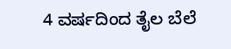4 ವರ್ಷದಿಂದ ತೈಲ ಬೆಲೆ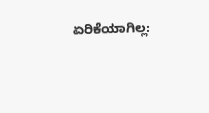ಏರಿಕೆಯಾಗಿಲ್ಲ: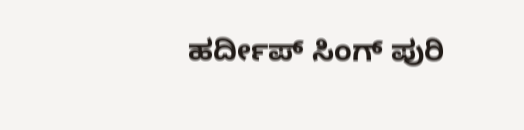ಹರ್ದೀಪ್ ಸಿಂಗ್ ಪುರಿ